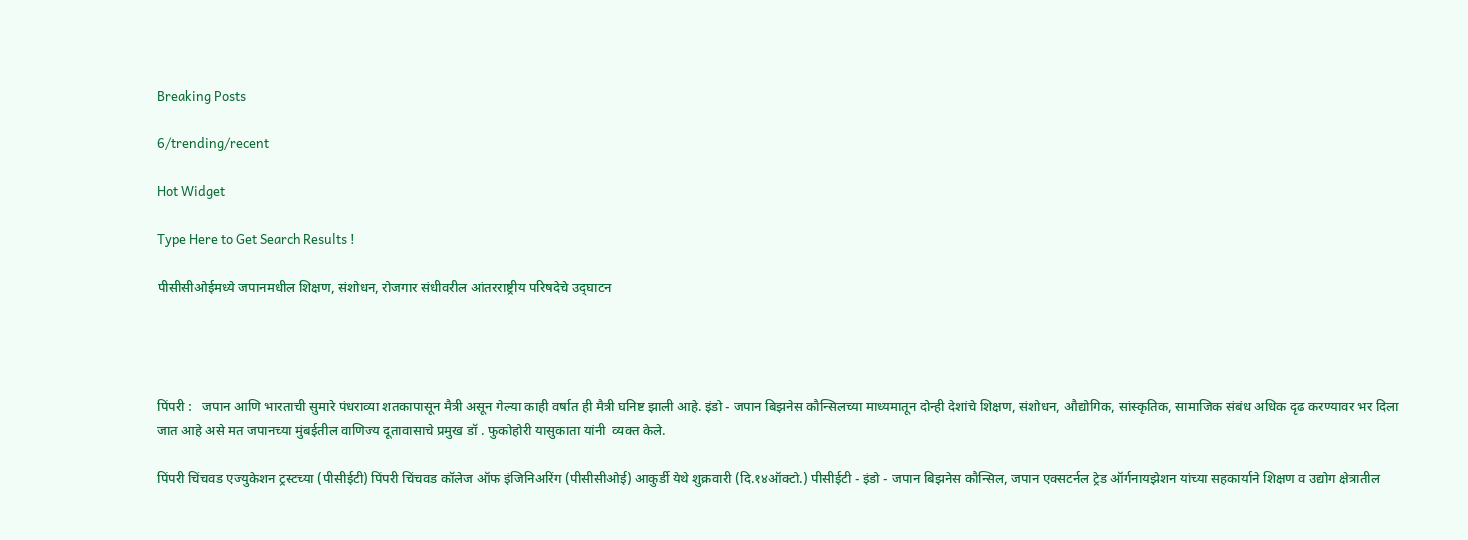Breaking Posts

6/trending/recent

Hot Widget

Type Here to Get Search Results !

पीसीसीओईमध्ये जपानमधील शिक्षण, संशोधन, रोजगार संधीवरील आंतरराष्ट्रीय परिषदेचे उद्‌घाटन




पिंपरी :   जपान आणि भारताची सुमारे पंधराव्या शतकापासून मैत्री असून गेल्या काही वर्षात ही मैत्री घनिष्ट झाली आहे. इंडो - जपान बिझनेस कौन्सिलच्या माध्यमातून दोन्ही देशांचे शिक्षण, संशोधन, औद्योगिक, सांस्कृतिक, सामाजिक संबंध अधिक दृढ करण्यावर भर दिला जात आहे असे मत जपानच्या मुंबईतील वाणिज्य दूतावासाचे प्रमुख डॉ . फुकोहोरी यासुकाता यांनी  व्यक्त केले.

पिंपरी चिंचवड एज्युकेशन ट्रस्टच्या (पीसीईटी) पिंपरी चिंचवड कॉलेज ऑफ इंजिनिअरिंग (पीसीसीओई) आकुर्डी येथे शुक्रवारी (दि.१४ऑक्टो.) पीसीईटी - इंडो - जपान बिझनेस कौन्सिल, जपान एक्सटर्नल ट्रेड ऑर्गनायझेशन यांच्या सहकार्याने शिक्षण व उद्योग क्षेत्रातील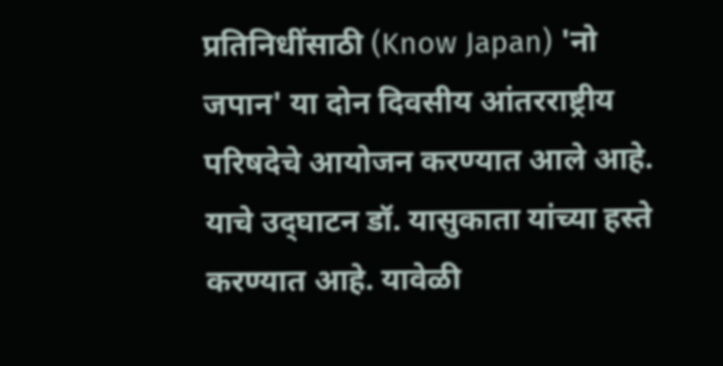प्रतिनिधींसाठी (Know Japan) 'नो जपान' या दोन दिवसीय आंतरराष्ट्रीय परिषदेचे आयोजन करण्यात आले आहे. याचे उद्‌घाटन डॉ. यासुकाता यांच्या हस्ते करण्यात आहे. यावेळी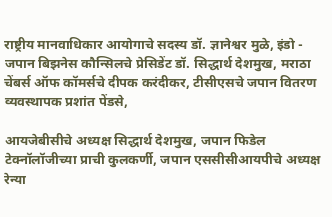राष्ट्रीय मानवाधिकार आयोगाचे सदस्य डॉ. ज्ञानेश्वर मुळे, इंडो - जपान बिझनेस कौन्सिलचे प्रेसिडेंट डॉ. सिद्धार्थ देशमुख, मराठा चेंबर्स ऑफ कॉमर्सचे दीपक करंदीकर, टीसीएसचे जपान वितरण व्यवस्थापक प्रशांत पेंडसे,

आयजेबीसीचे अध्यक्ष सिद्धार्थ देशमुख, जपान फिडेल टेक्नॉलॉजीच्या प्राची कुलकर्णी, जपान एससीसीआयपीचे अध्यक्ष रेन्या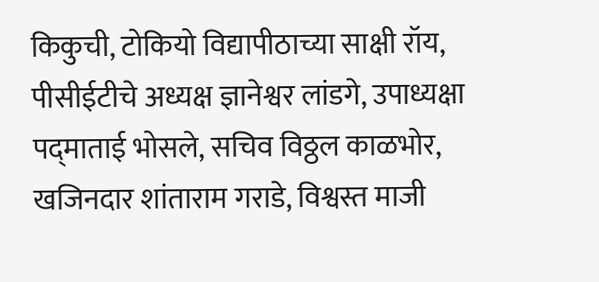किकुची, टोकियो विद्यापीठाच्या साक्षी रॉय, पीसीईटीचे अध्यक्ष ज्ञानेश्वर लांडगे, उपाध्यक्षा पद्‌माताई भोसले, सचिव विठ्ठल काळभोर, खजिनदार शांताराम गराडे, विश्वस्त माजी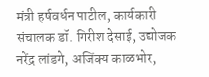मंत्री हर्षवर्धन पाटील, कार्यकारी संचालक डॉ. गिरीश देसाई, उद्योजक नरेंद्र लांडगे, अजिंक्य काळभोर,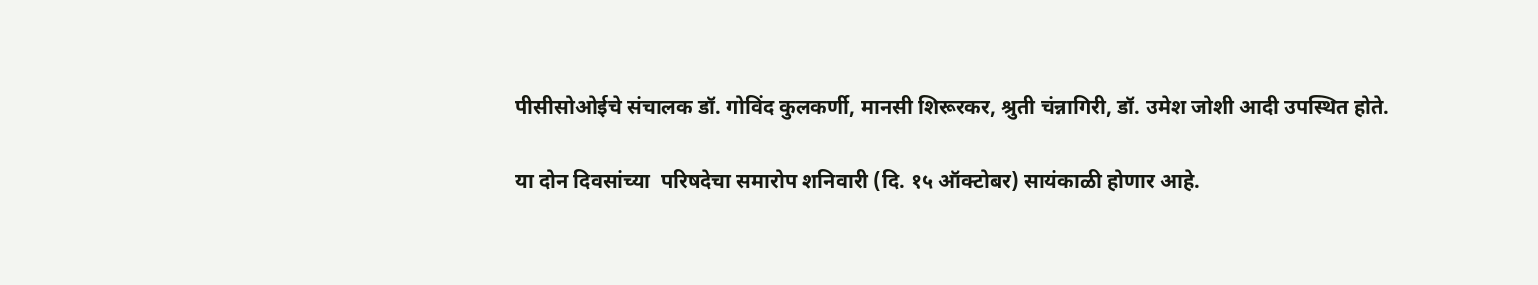पीसीसोओईचे संचालक डॉ. गोविंद कुलकर्णी, मानसी शिरूरकर, श्रुती चंन्नागिरी, डॉ. उमेश जोशी आदी उपस्थित होते.

या दोन दिवसांच्या  परिषदेचा समारोप शनिवारी (दि. १५ ऑक्टोबर) सायंकाळी होणार आहे.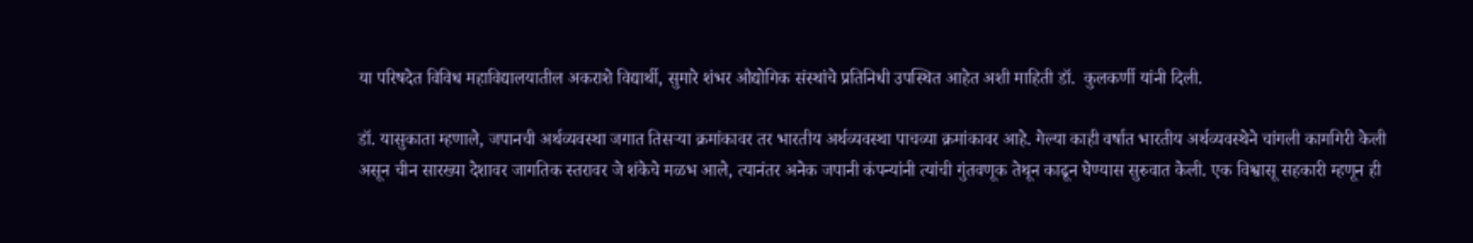या परिषदेत विविध महाविद्यालयातील अकराशे विद्यार्थी, सुमारे शंभर औद्योगिक संस्थांचे प्रतिनिधी उपस्थित आहेत अशी माहिती डॉ.  कुलकर्णी यांनी दिली.

डॉ. यासुकाता म्हणाले, जपानची अर्थव्यवस्था जगात तिसऱ्या क्रमांकावर तर भारतीय अर्थव्यवस्था पाचव्या क्रमांकावर आहे. गेल्या काही वर्षात भारतीय अर्थव्यवस्थेने चांगली कामगिरी केली असून चीन सारख्या देशावर जागतिक स्तरावर जे शंकेचे मळभ आले, त्यानंतर अनेक जपानी कंपन्यांनी त्यांची गुंतवणूक तेथून काढून घेण्यास सुरुवात केली. एक विश्वासू सहकारी म्हणून ही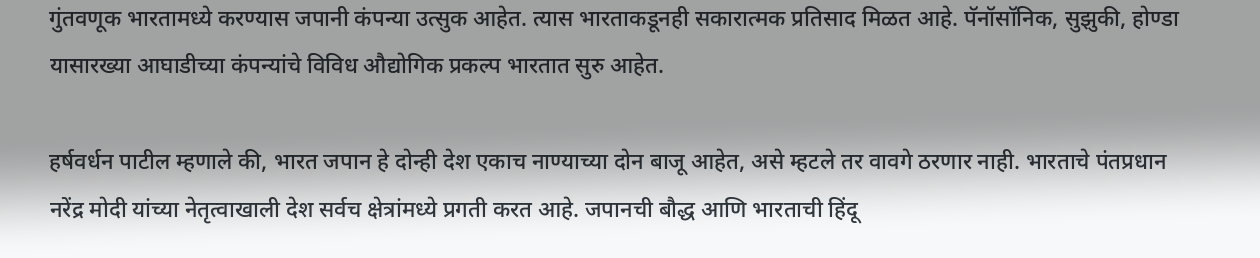गुंतवणूक भारतामध्ये करण्यास जपानी कंपन्या उत्सुक आहेत. त्यास भारताकडूनही सकारात्मक प्रतिसाद मिळत आहे. पॅनॉसॉनिक, सुझुकी, होण्डा यासारख्या आघाडीच्या कंपन्यांचे विविध औद्योगिक प्रकल्प भारतात सुरु आहेत.

हर्षवर्धन पाटील म्हणाले की, भारत जपान हे दोन्ही देश एकाच नाण्याच्या दोन बाजू आहेत, असे म्हटले तर वावगे ठरणार नाही. भारताचे पंतप्रधान नरेंद्र मोदी यांच्या नेतृत्वाखाली देश सर्वच क्षेत्रांमध्ये प्रगती करत आहे. जपानची बौद्ध आणि भारताची हिंदू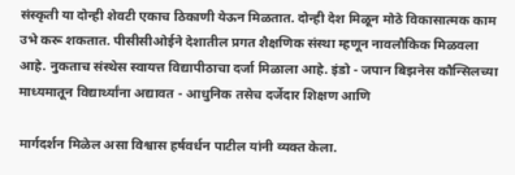संस्कृती या दोन्ही शेवटी एकाच ठिकाणी येऊन मिळतात. दोन्ही देश मिळून मोठे विकासात्मक काम उभे करू शकतात. पीसीसीओईने देशातील प्रगत शैक्षणिक संस्था म्हणून नावलौकिक मिळवला आहे. नुकताच संस्थेस स्वायत्त विद्यापीठाचा दर्जा मिळाला आहे. इंडो - जपान बिझनेस कौन्सिलच्या माध्यमातून विद्यार्थ्यांना अद्यावत - आधुनिक तसेच दर्जेदार शिक्षण आणि

मार्गदर्शन मिळेल असा विश्वास हर्षवर्धन पाटील यांनी व्यक्त केला.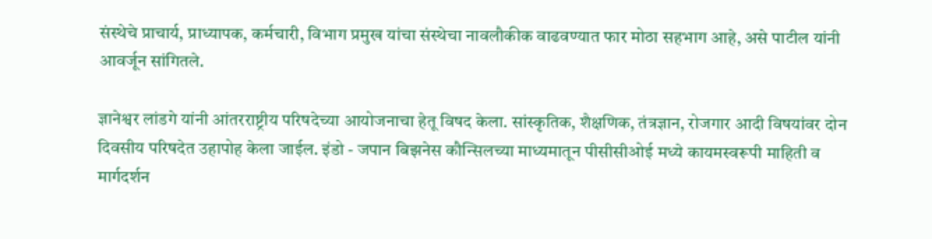संस्थेचे प्राचार्य, प्राध्यापक, कर्मचारी, विभाग प्रमुख यांचा संस्थेचा नावलौकीक वाढवण्यात फार मोठा सहभाग आहे, असे पाटील यांनी आवर्जून सांगितले.

ज्ञानेश्वर लांडगे यांनी आंतरराष्ट्रीय परिषदेच्या आयोजनाचा हेतू विषद केला. सांस्कृतिक, शैक्षणिक, तंत्रज्ञान, रोजगार आदी विषयांवर दोन दिवसीय परिषदेत उहापोह केला जाईल. इंडो - जपान बिझनेस कौन्सिलच्या माध्यमातून पीसीसीओई मध्ये कायमस्वरूपी माहिती व मार्गदर्शन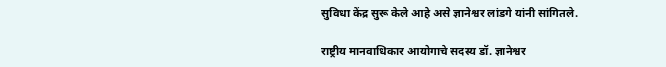सुविधा केंद्र सुरू केले आहे असे ज्ञानेश्वर लांडगे यांनी सांगितले.

राष्ट्रीय मानवाधिकार आयोगाचे सदस्य डॉ. ज्ञानेश्वर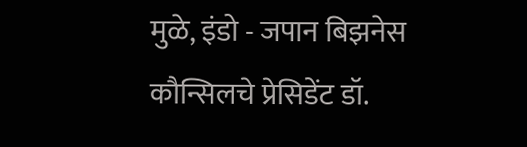मुळे, इंडो - जपान बिझनेस कौन्सिलचे प्रेसिडेंट डॉ.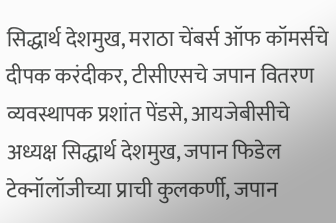सिद्धार्थ देशमुख, मराठा चेंबर्स ऑफ कॉमर्सचे दीपक करंदीकर, टीसीएसचे जपान वितरण व्यवस्थापक प्रशांत पेंडसे, आयजेबीसीचे अध्यक्ष सिद्धार्थ देशमुख, जपान फिडेल टेक्नॉलॉजीच्या प्राची कुलकर्णी, जपान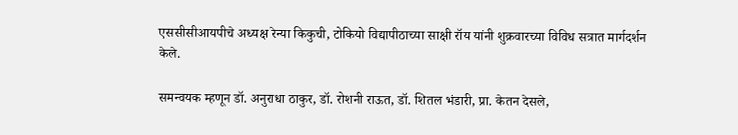एससीसीआयपीचे अध्यक्ष रेन्या किकुची, टोकियो विद्यापीठाच्या साक्षी रॉय यांनी शुक्रवारच्या विविध सत्रात मार्गदर्शन केले.

समन्वयक म्हणून डॉ. अनुराधा ठाकुर, डॉ. रोशनी राऊत, डॉ. शितल भंडारी, प्रा. केतन देसले,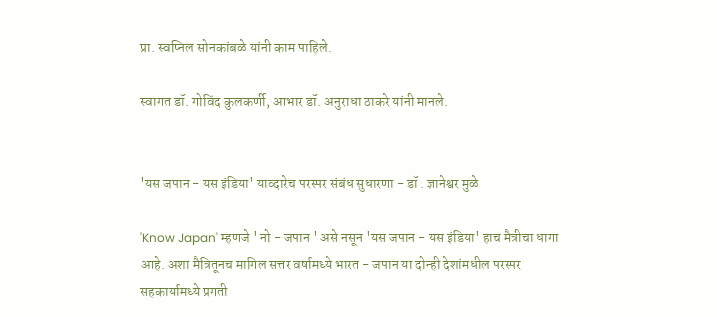प्रा. स्वप्निल सोनकांबळे यांनी काम पाहिले.

स्वागत डॉ. गोविंद कुलकर्णी, आभार डॉ. अनुराधा ठाकरे यांनी मानले.


'यस जपान - यस इंडिया' याव्दारेच परस्पर संबंध सुधारणा - डॉ . ज्ञानेश्वर मुळे

'Know Japan' म्हणजे ' नो - जपान ' असे नसून 'यस जपान - यस इंडिया' हाच मैत्रीचा धागा आहे. अशा मैत्रितूनच मागिल सत्तर वर्षामध्ये भारत - जपान या दोन्ही देशांमधील परस्पर सहकार्यामध्ये प्रगती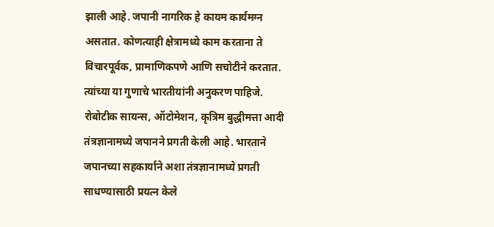झाली आहे. जपानी नागरिक हे कायम कार्यमग्न असतात. कोणत्याही क्षेत्रामध्ये काम करताना ते विचारपूर्वक, प्रामाणिकपणे आणि सचोटीने करतात. त्यांच्या या गुणाचे भारतीयांनी अनुकरण पाहिजे. रोबोटीक सायन्स, ऑटोमेशन, कृत्रिम बुद्धीमत्ता आदी तंत्रज्ञानामध्ये जपानने प्रगती केली आहे. भारताने जपानच्या सहकार्याने अशा तंत्रज्ञानामध्ये प्रगती साधण्यासाठी प्रयत्न केले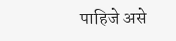पाहिजे असे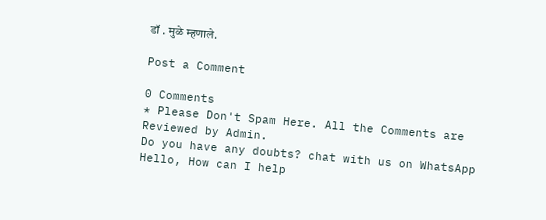डॉ . मुळे म्हणाले.

Post a Comment

0 Comments
* Please Don't Spam Here. All the Comments are Reviewed by Admin.
Do you have any doubts? chat with us on WhatsApp
Hello, How can I help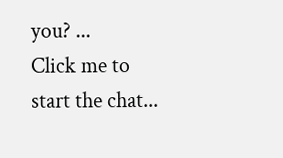you? ...
Click me to start the chat...